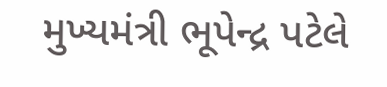મુખ્યમંત્રી ભૂપેન્દ્ર પટેલે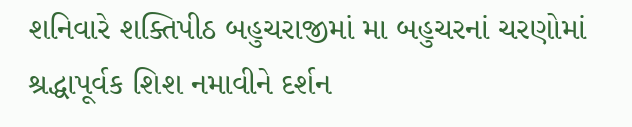શનિવારે શક્તિપીઠ બહુચરાજીમાં મા બહુચરનાં ચરણોમાં શ્રદ્ધાપૂર્વક શિશ નમાવીને દર્શન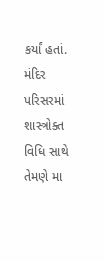કર્યાં હતાં. મંદિર પરિસરમાં શાસ્ત્રોક્ત વિધિ સાથે તેમણે મા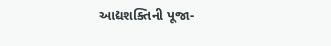આદ્યશક્તિની પૂજા-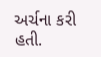અર્ચના કરી હતી.